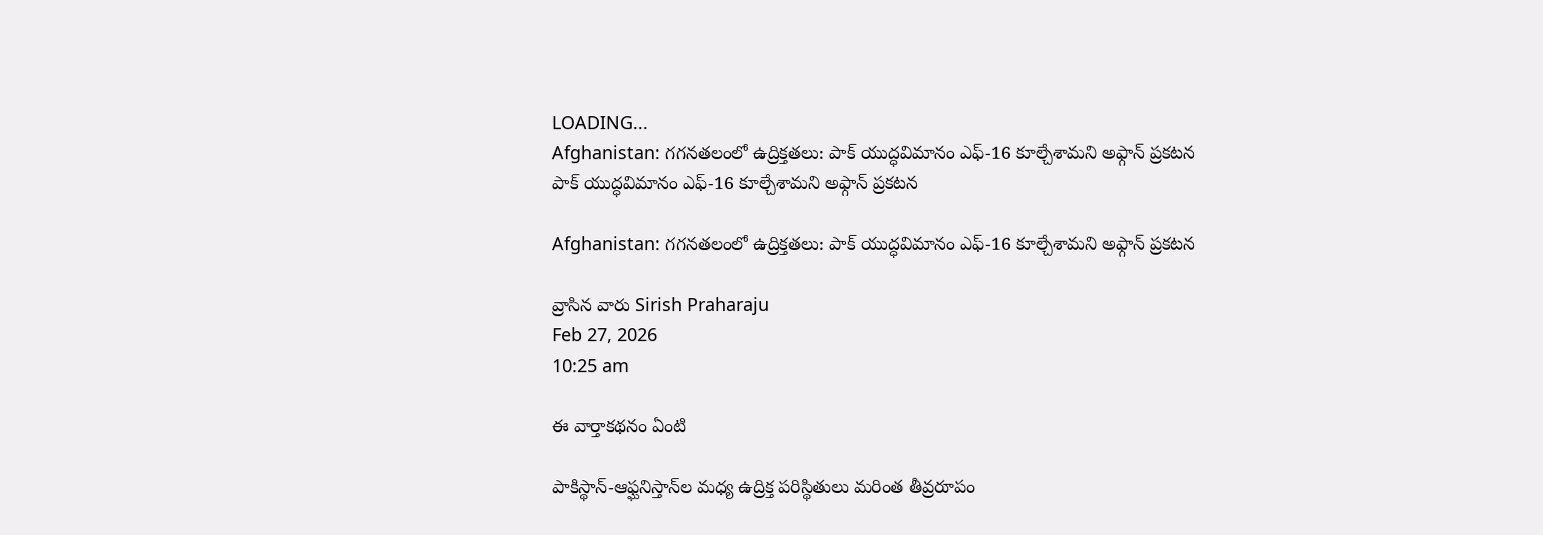LOADING...
Afghanistan: గగనతలంలో ఉద్రిక్తతలు: పాక్ యుద్ధవిమానం ఎఫ్‌-16 కూల్చేశామని అఫ్గాన్ ప్రకటన
పాక్ యుద్ధవిమానం ఎఫ్‌-16 కూల్చేశామని అఫ్గాన్ ప్రకటన

Afghanistan: గగనతలంలో ఉద్రిక్తతలు: పాక్ యుద్ధవిమానం ఎఫ్‌-16 కూల్చేశామని అఫ్గాన్ ప్రకటన

వ్రాసిన వారు Sirish Praharaju
Feb 27, 2026
10:25 am

ఈ వార్తాకథనం ఏంటి

పాకిస్థాన్‌-ఆఫ్ఘనిస్తాన్‌ల మధ్య ఉద్రిక్త పరిస్థితులు మరింత తీవ్రరూపం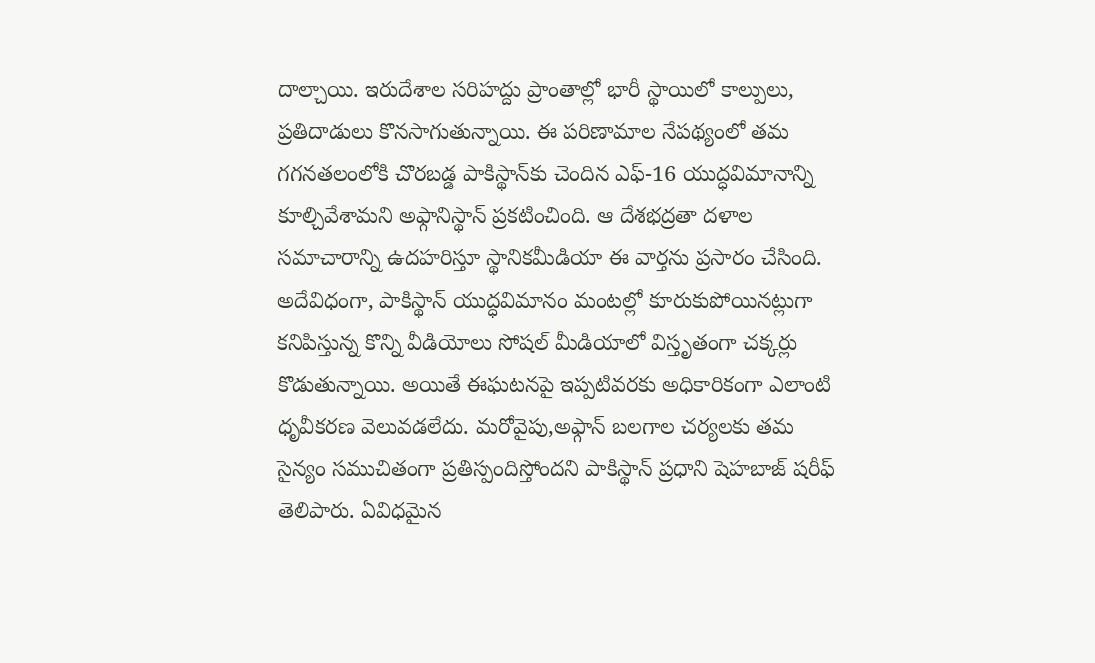దాల్చాయి. ఇరుదేశాల సరిహద్దు ప్రాంతాల్లో భారీ స్థాయిలో కాల్పులు, ప్రతిదాడులు కొనసాగుతున్నాయి. ఈ పరిణామాల నేపథ్యంలో తమ గగనతలంలోకి చొరబడ్డ పాకిస్థాన్‌కు చెందిన ఎఫ్-16 యుద్ధవిమానాన్ని కూల్చివేశామని అఫ్గానిస్థాన్ ప్రకటించింది. ఆ దేశభద్రతా దళాల సమాచారాన్ని ఉదహరిస్తూ స్థానికమీడియా ఈ వార్తను ప్రసారం చేసింది. అదేవిధంగా, పాకిస్థాన్ యుద్ధవిమానం మంటల్లో కూరుకుపోయినట్లుగా కనిపిస్తున్న కొన్ని వీడియోలు సోషల్ మీడియాలో విస్తృతంగా చక్కర్లు కొడుతున్నాయి. అయితే ఈఘటనపై ఇప్పటివరకు అధికారికంగా ఎలాంటి ధృవీకరణ వెలువడలేదు. మరోవైపు,అఫ్గాన్ బలగాల చర్యలకు తమ సైన్యం సముచితంగా ప్రతిస్పందిస్తోందని పాకిస్థాన్ ప్రధాని షెహబాజ్ షరీఫ్ తెలిపారు. ఏవిధమైన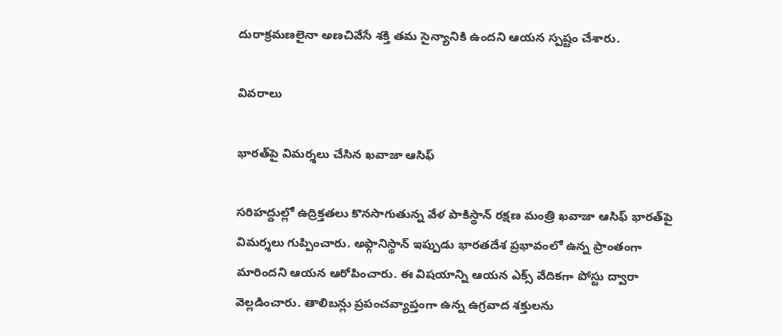దురాక్రమణలైనా అణచివేసే శక్తి తమ సైన్యానికి ఉందని ఆయన స్పష్టం చేశారు.

వివరాలు

భారత్‌పై విమర్శలు చేసిన ఖవాజా ఆసిఫ్

సరిహద్దుల్లో ఉద్రిక్తతలు కొనసాగుతున్న వేళ పాకిస్థాన్ రక్షణ మంత్రి ఖవాజా ఆసిఫ్ భారత్‌పై విమర్శలు గుప్పించారు. అఫ్గానిస్థాన్ ఇప్పుడు భారతదేశ ప్రభావంలో ఉన్న ప్రాంతంగా మారిందని ఆయన ఆరోపించారు. ఈ విషయాన్ని ఆయన ఎక్స్ వేదికగా పోస్టు ద్వారా వెల్లడించారు. తాలిబన్లు ప్రపంచవ్యాప్తంగా ఉన్న ఉగ్రవాద శక్తులను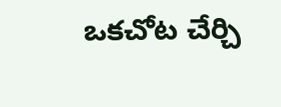ఒకచోట చేర్చి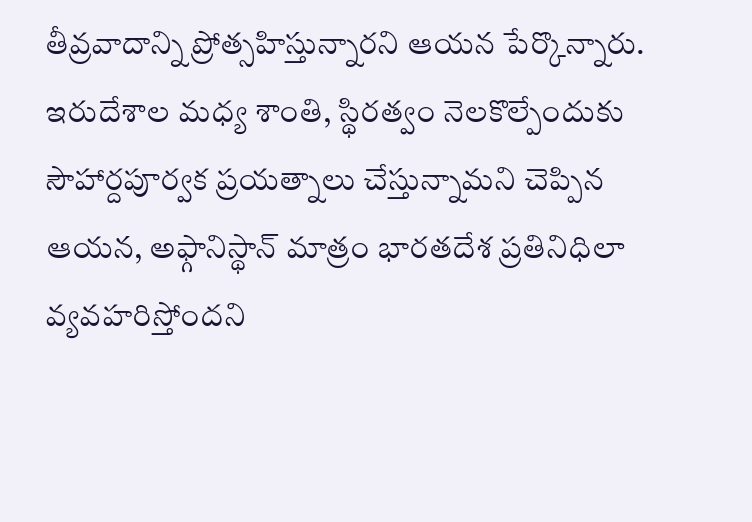తీవ్రవాదాన్ని ప్రోత్సహిస్తున్నారని ఆయన పేర్కొన్నారు. ఇరుదేశాల మధ్య శాంతి, స్థిరత్వం నెలకొల్పేందుకు సౌహార్దపూర్వక ప్రయత్నాలు చేస్తున్నామని చెప్పిన ఆయన, అఫ్గానిస్థాన్ మాత్రం భారతదేశ ప్రతినిధిలా వ్యవహరిస్తోందని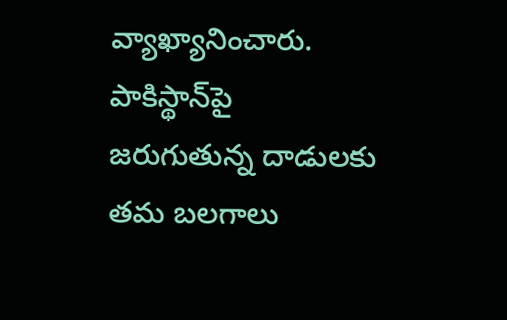వ్యాఖ్యానించారు. పాకిస్థాన్‌పై జరుగుతున్న దాడులకు తమ బలగాలు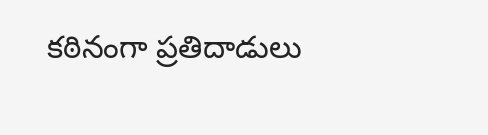కఠినంగా ప్రతిదాడులు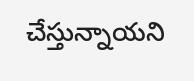చేస్తున్నాయని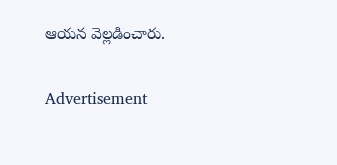ఆయన వెల్లడించారు.

Advertisement